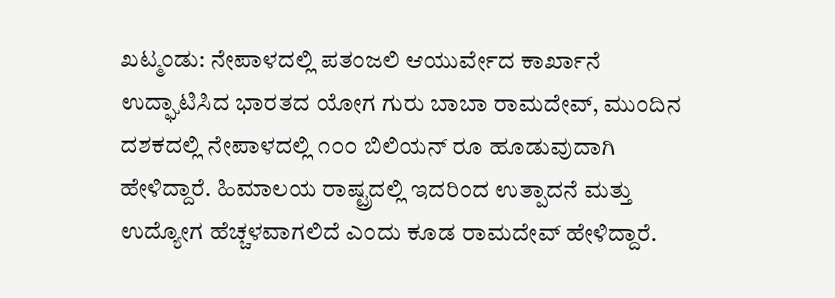ಖಟ್ಮಂಡು: ನೇಪಾಳದಲ್ಲಿ ಪತಂಜಲಿ ಆಯುರ್ವೇದ ಕಾರ್ಖಾನೆ ಉದ್ಘಾಟಿಸಿದ ಭಾರತದ ಯೋಗ ಗುರು ಬಾಬಾ ರಾಮದೇವ್, ಮುಂದಿನ ದಶಕದಲ್ಲಿ ನೇಪಾಳದಲ್ಲಿ ೧೦೦ ಬಿಲಿಯನ್ ರೂ ಹೂಡುವುದಾಗಿ ಹೇಳಿದ್ದಾರೆ. ಹಿಮಾಲಯ ರಾಷ್ಟ್ರದಲ್ಲಿ ಇದರಿಂದ ಉತ್ಪಾದನೆ ಮತ್ತು ಉದ್ಯೋಗ ಹೆಚ್ಚಳವಾಗಲಿದೆ ಎಂದು ಕೂಡ ರಾಮದೇವ್ ಹೇಳಿದ್ದಾರೆ.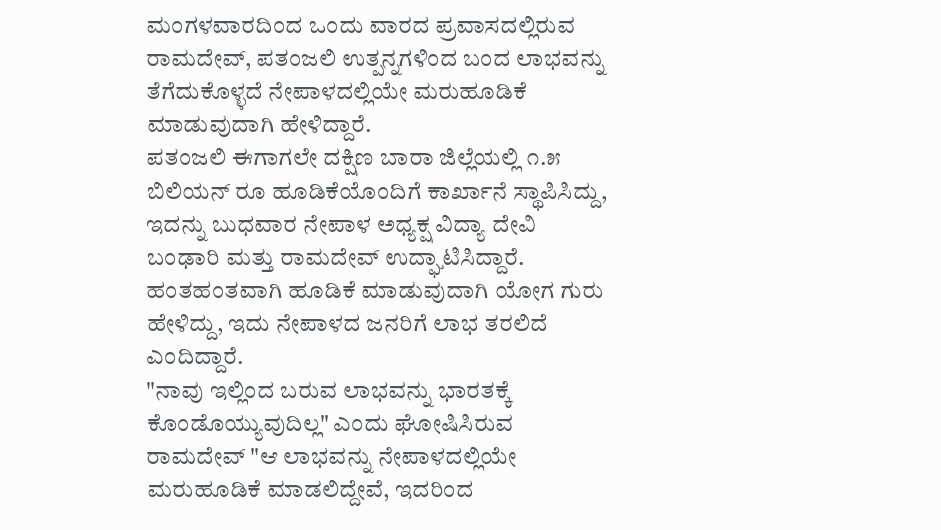ಮಂಗಳವಾರದಿಂದ ಒಂದು ವಾರದ ಪ್ರವಾಸದಲ್ಲಿರುವ ರಾಮದೇವ್, ಪತಂಜಲಿ ಉತ್ಪನ್ನಗಳಿಂದ ಬಂದ ಲಾಭವನ್ನು ತೆಗೆದುಕೊಳ್ಳದೆ ನೇಪಾಳದಲ್ಲಿಯೇ ಮರುಹೂಡಿಕೆ ಮಾಡುವುದಾಗಿ ಹೇಳಿದ್ದಾರೆ.
ಪತಂಜಲಿ ಈಗಾಗಲೇ ದಕ್ಷಿಣ ಬಾರಾ ಜಿಲ್ಲೆಯಲ್ಲಿ ೧.೫ ಬಿಲಿಯನ್ ರೂ ಹೂಡಿಕೆಯೊಂದಿಗೆ ಕಾರ್ಖಾನೆ ಸ್ಥಾಪಿಸಿದ್ದು, ಇದನ್ನು ಬುಧವಾರ ನೇಪಾಳ ಅಧ್ಯಕ್ಷ ವಿದ್ಯಾ ದೇವಿ ಬಂಢಾರಿ ಮತ್ತು ರಾಮದೇವ್ ಉದ್ಘಾಟಿಸಿದ್ದಾರೆ.
ಹಂತಹಂತವಾಗಿ ಹೂಡಿಕೆ ಮಾಡುವುದಾಗಿ ಯೋಗ ಗುರು ಹೇಳಿದ್ದು, ಇದು ನೇಪಾಳದ ಜನರಿಗೆ ಲಾಭ ತರಲಿದೆ ಎಂದಿದ್ದಾರೆ.
"ನಾವು ಇಲ್ಲಿಂದ ಬರುವ ಲಾಭವನ್ನು ಭಾರತಕ್ಕೆ ಕೊಂಡೊಯ್ಯುವುದಿಲ್ಲ" ಎಂದು ಘೋಷಿಸಿರುವ ರಾಮದೇವ್ "ಆ ಲಾಭವನ್ನು ನೇಪಾಳದಲ್ಲಿಯೇ ಮರುಹೂಡಿಕೆ ಮಾಡಲಿದ್ದೇವೆ, ಇದರಿಂದ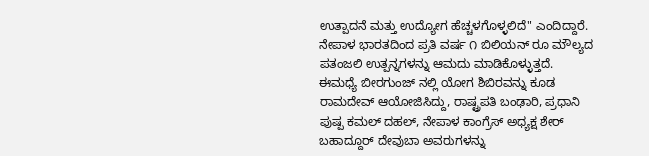ಉತ್ಪಾದನೆ ಮತ್ತು ಉದ್ಯೋಗ ಹೆಚ್ಚಳಗೊಳ್ಳಲಿದೆ" ಎಂದಿದ್ದಾರೆ.
ನೇಪಾಳ ಭಾರತದಿಂದ ಪ್ರತಿ ವರ್ಷ ೧ ಬಿಲಿಯನ್ ರೂ ಮೌಲ್ಯದ ಪತಂಜಲಿ ಉತ್ಪನ್ನಗಳನ್ನು ಆಮದು ಮಾಡಿಕೊಳ್ಳುತ್ತದೆ.
ಈಮಧ್ಯೆ ಬೀರಗುಂಜ್ ನಲ್ಲಿ ಯೋಗ ಶಿಬಿರವನ್ನು ಕೂಡ ರಾಮದೇವ್ ಆಯೋಜಿಸಿದ್ದು, ರಾಷ್ಟ್ರಪತಿ ಬಂಢಾರಿ, ಪ್ರಧಾನಿ ಪುಷ್ಪ ಕಮಲ್ ದಹಲ್, ನೇಪಾಳ ಕಾಂಗ್ರೆಸ್ ಅಧ್ಯಕ್ಷ ಶೇರ್ ಬಹಾದ್ದೂರ್ ದೇವುಬಾ ಅವರುಗಳನ್ನು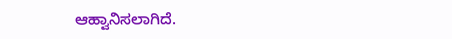ಆಹ್ವಾನಿಸಲಾಗಿದೆ.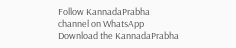Follow KannadaPrabha channel on WhatsApp
Download the KannadaPrabha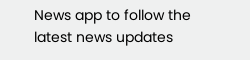News app to follow the latest news updates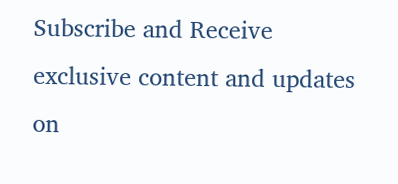Subscribe and Receive exclusive content and updates on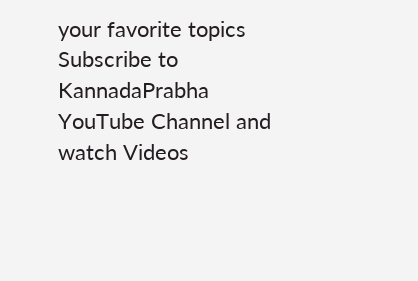your favorite topics
Subscribe to KannadaPrabha YouTube Channel and watch Videos